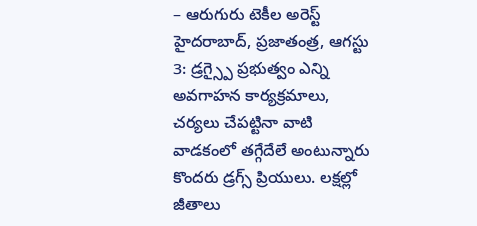– ఆరుగురు టెకీల అరెస్ట్
హైదరాబాద్, ప్రజాతంత్ర, ఆగస్టు 3: డ్రగ్స్పై ప్రభుత్వం ఎన్ని అవగాహన కార్యక్రమాలు, చర్యలు చేపట్టినా వాటి వాడకంలో తగ్గేదేలే అంటున్నారు కొందరు డ్రగ్స్ ప్రియులు. లక్షల్లో జీతాలు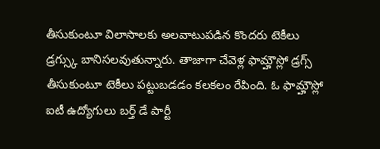తీసుకుంటూ విలాసాలకు అలవాటుపడిన కొందరు టెకీలు డ్రగ్స్కు బానిసలవుతున్నారు. తాజాగా చేవెళ్ల ఫామ్హౌస్లో డ్రగ్స్ తీసుకుంటూ టెకీలు పట్టుబడడం కలకలం రేపింది. ఓ ఫామ్హౌస్లో ఐటీ ఉద్యోగులు బర్త్ డే పార్టీ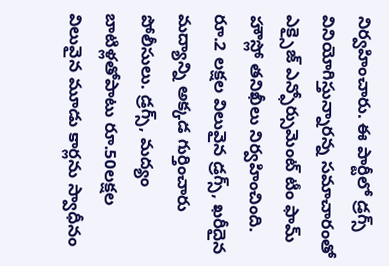నిర్వహించారు. ఈ పార్టీలో డ్రగ్స్ వినియోగిస్తున్నారన్న సమాచారంతో ఎక్సైజ్ ఎన్ఫోర్సుమెంట్ టీం ఫామ్ హౌస్లో తనిఖీలు నిర్వహించింది. రూ.2 లక్షల విలువైన డ్రగ్స్, ఖరీదైన మద్యాన్ని అక్కడ గుర్తించారు పోలీసులు. డ్రగ్స్, మద్యం బాటిళ్లతోపాటు రూ.50లక్షల విలువైన మూడు కార్లను స్వాధీనం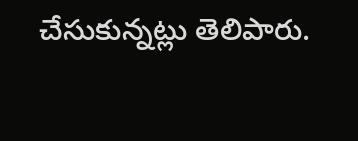చేసుకున్నట్లు తెలిపారు.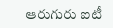ఆరుగురు ఐటీ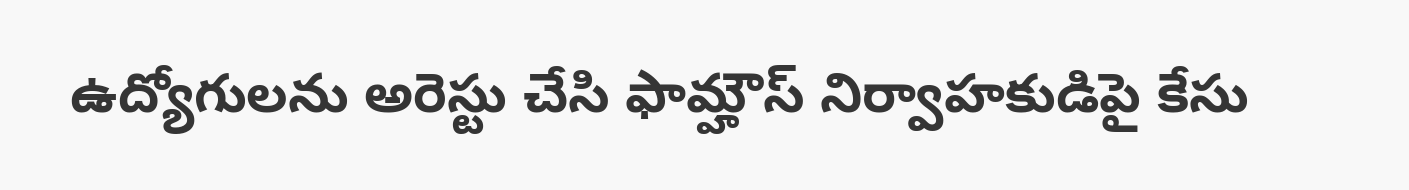ఉద్యోగులను అరెస్టు చేసి ఫామ్హౌస్ నిర్వాహకుడిపై కేసు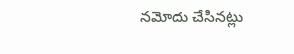నమోదు చేసినట్లు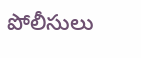పోలీసులు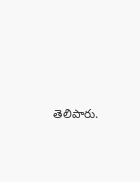తెలిపారు.